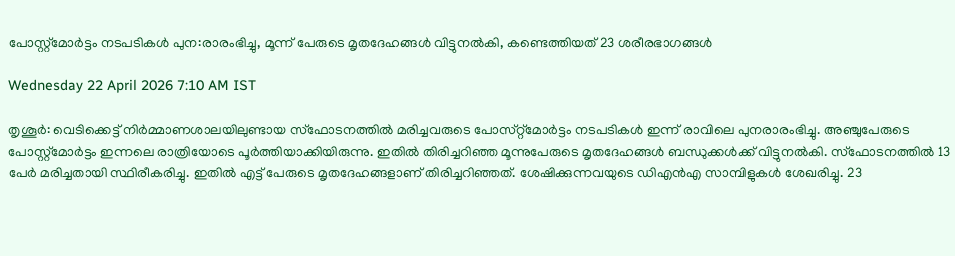പോസ്റ്റ്‌മോർട്ടം നടപടികൾ പുന:രാരംഭിച്ചു, മൂന്ന് പേരുടെ മൃതദേഹങ്ങൾ വിട്ടുനൽകി, കണ്ടെത്തിയത് 23 ശരീരഭാഗങ്ങൾ

Wednesday 22 April 2026 7:10 AM IST

തൃശൂർ: വെടിക്കെട്ട് നിർമ്മാണശാലയിലുണ്ടായ സ്‌ഫോടനത്തിൽ മരിച്ചവരുടെ പോസ്‌റ്റ്‌മോർട്ടം നടപടികൾ ഇന്ന് രാവിലെ പുനരാരംഭിച്ചു. അഞ്ചുപേരുടെ പോസ്റ്റ്‌മോർട്ടം ഇന്നലെ രാത്രിയോടെ പൂർത്തിയാക്കിയിരുന്നു. ഇതിൽ തിരിച്ചറിഞ്ഞ മൂന്നുപേരുടെ മൃതദേഹങ്ങൾ ബന്ധുക്കൾക്ക് വിട്ടുനൽകി. സ്‌ഫോടനത്തിൽ 13 പേർ മരിച്ചതായി സ്ഥിരീകരിച്ചു. ഇതിൽ എട്ട് പേരുടെ മൃതദേഹങ്ങളാണ് തിരിച്ചറിഞ്ഞത്. ശേഷിക്കുന്നവയുടെ ഡിഎൻഎ സാമ്പിളുകൾ ശേഖരിച്ചു. 23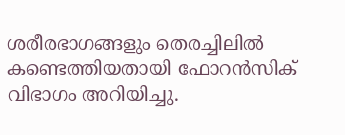ശരീരഭാഗങ്ങളും തെരച്ചിലിൽ കണ്ടെത്തിയതായി ഫോറൻസിക് വിഭാഗം അറിയിച്ചു.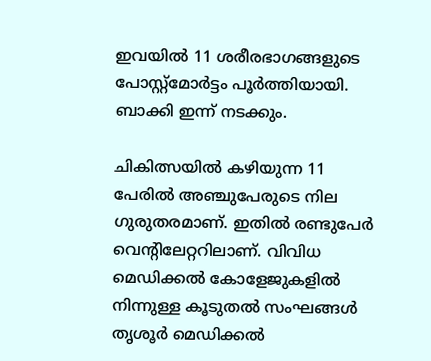ഇവയിൽ 11 ശരീരഭാഗങ്ങളുടെ പോസ്റ്റ്‌മോർട്ടം പൂർത്തിയായി. ബാക്കി ഇന്ന് നടക്കും.

ചികിത്സയിൽ കഴിയുന്ന 11 പേരിൽ അഞ്ചുപേരുടെ നില ഗുരുതരമാണ്. ഇതിൽ രണ്ടുപേർ വെന്റിലേറ്ററിലാണ്. വിവിധ മെഡിക്കൽ കോളേജുകളിൽ നിന്നുള്ള കൂടുതൽ സംഘങ്ങൾ തൃശൂർ മെഡിക്കൽ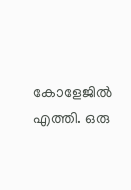കോളേജിൽ എത്തി. ഒരു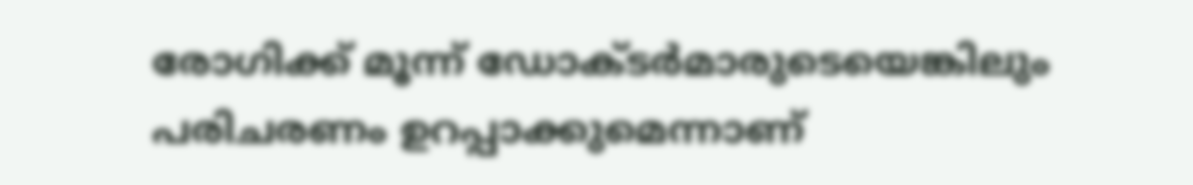രോഗിക്ക് മൂന്ന് ഡോ‌ക്‌ടർമാരുടെയെങ്കിലും പരിചരണം ഉറപ്പാക്കുമെന്നാണ്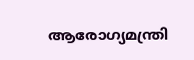ആരോഗ്യമന്ത്രി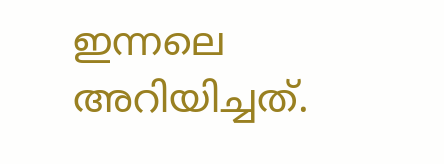ഇന്നലെ അറിയിച്ചത്.